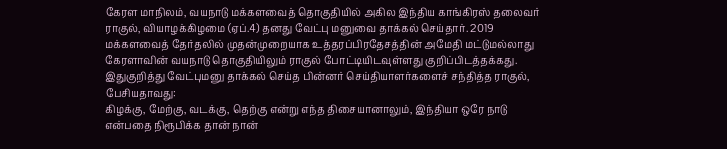கேரள மாநிலம், வயநாடு மக்களவைத் தொகுதியில் அகில இந்திய காங்கிரஸ் தலைவர் ராகுல், வியாழக்கிழமை (ஏப்.4) தனது வேட்பு மனுவை தாக்கல் செய்தார். 2019 மக்களவைத் தேர்தலில் முதன்முறையாக உத்தரப்பிரதேசத்தின் அமேதி மட்டுமல்லாது கேரளாவின் வயநாடு தொகுதியிலும் ராகுல் போட்டியிடவுள்ளது குறிப்பிடத்தக்கது.
இதுகுறித்து வேட்புமனு தாக்கல் செய்த பின்னர் செய்தியாளர்களைச் சந்தித்த ராகுல், பேசியதாவது:
கிழக்கு, மேற்கு, வடக்கு, தெற்கு என்று எந்த திசையானாலும், இந்தியா ஒரே நாடு என்பதை நிரூபிக்க தான் நான்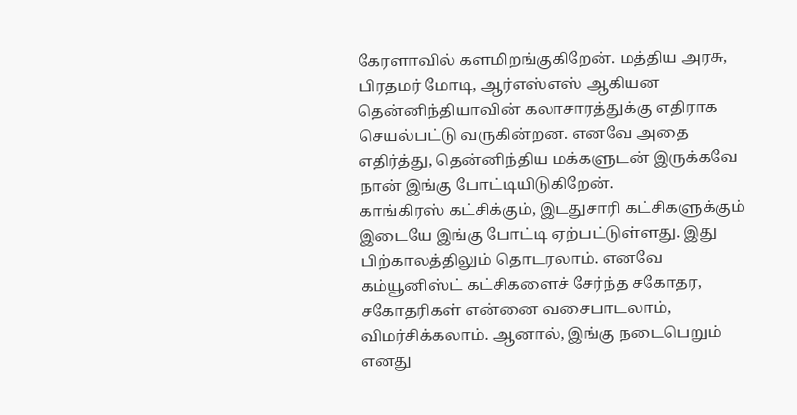கேரளாவில் களமிறங்குகிறேன். மத்திய அரசு, பிரதமர் மோடி, ஆர்எஸ்எஸ் ஆகியன தென்னிந்தியாவின் கலாசாரத்துக்கு எதிராக செயல்பட்டு வருகின்றன. எனவே அதை எதிர்த்து, தென்னிந்திய மக்களுடன் இருக்கவே நான் இங்கு போட்டியிடுகிறேன்.
காங்கிரஸ் கட்சிக்கும், இடதுசாரி கட்சிகளுக்கும் இடையே இங்கு போட்டி ஏற்பட்டுள்ளது. இது பிற்காலத்திலும் தொடரலாம். எனவே கம்யூனிஸ்ட் கட்சிகளைச் சேர்ந்த சகோதர, சகோதரிகள் என்னை வசைபாடலாம், விமர்சிக்கலாம். ஆனால், இங்கு நடைபெறும் எனது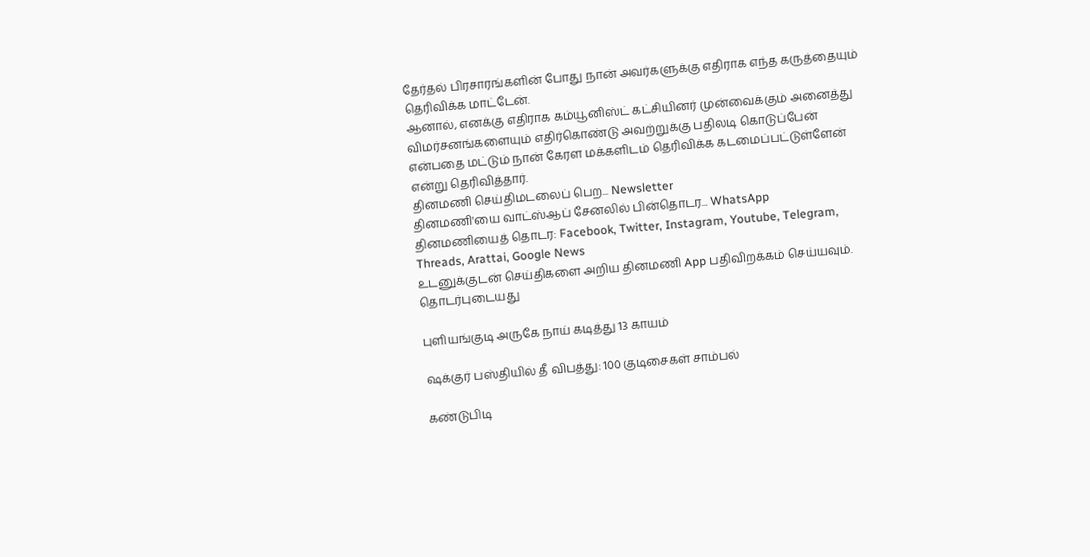தேர்தல் பிரசாரங்களின் போது நான் அவர்களுக்கு எதிராக எந்த கருத்தையும் தெரிவிக்க மாட்டேன்.
ஆனால், எனக்கு எதிராக கம்யூனிஸ்ட் கட்சியினர் முன்வைக்கும் அனைத்து விமர்சனங்களையும் எதிர்கொண்டு அவற்றுக்கு பதிலடி கொடுப்பேன் என்பதை மட்டும் நான் கேரள மக்களிடம் தெரிவிக்க கடமைப்பட்டுள்ளேன் என்று தெரிவித்தார்.
தினமணி செய்திமடலைப் பெற... Newsletter
தினமணி'யை வாட்ஸ்ஆப் சேனலில் பின்தொடர... WhatsApp
தினமணியைத் தொடர: Facebook, Twitter, Instagram, Youtube, Telegram, Threads, Arattai, Google News
உடனுக்குடன் செய்திகளை அறிய தினமணி App பதிவிறக்கம் செய்யவும்.
தொடர்புடையது

புளியங்குடி அருகே நாய் கடித்து 13 காயம்

ஷக்குர் பஸ்தியில் தீ விபத்து: 100 குடிசைகள் சாம்பல்

கண்டுபிடி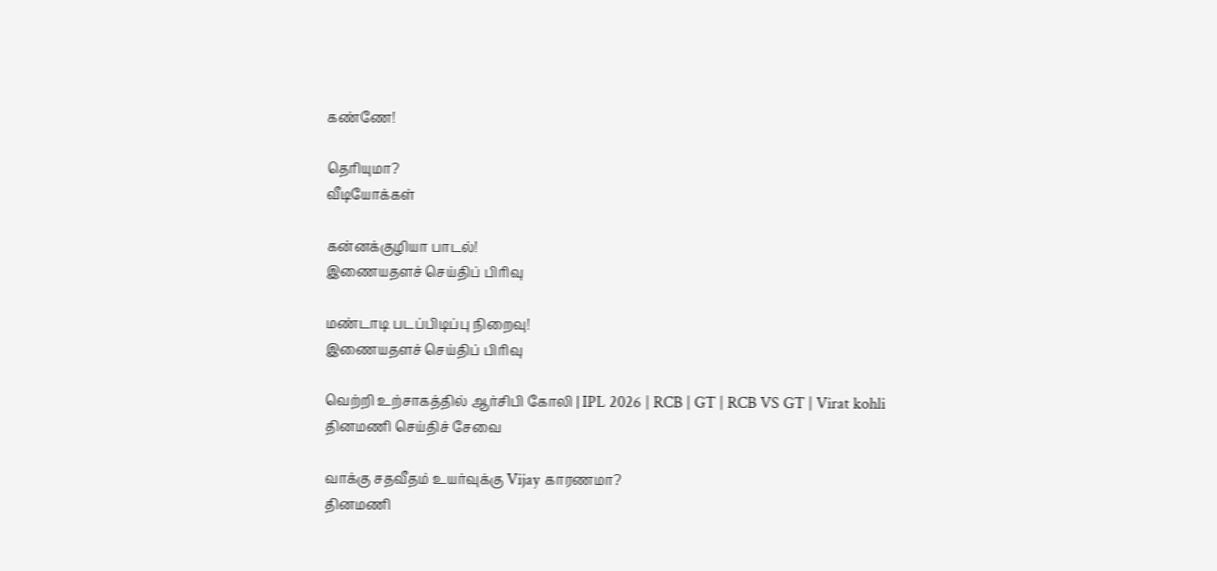கண்ணே!

தெரியுமா?
வீடியோக்கள்

கன்னக்குழியா பாடல்!
இணையதளச் செய்திப் பிரிவு

மண்டாடி படப்பிடிப்பு நிறைவு!
இணையதளச் செய்திப் பிரிவு

வெற்றி உற்சாகத்தில் ஆர்சிபி கோலி | IPL 2026 | RCB | GT | RCB VS GT | Virat kohli
தினமணி செய்திச் சேவை

வாக்கு சதவீதம் உயர்வுக்கு Vijay காரணமா?
தினமணி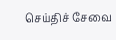செய்திச் சேவை